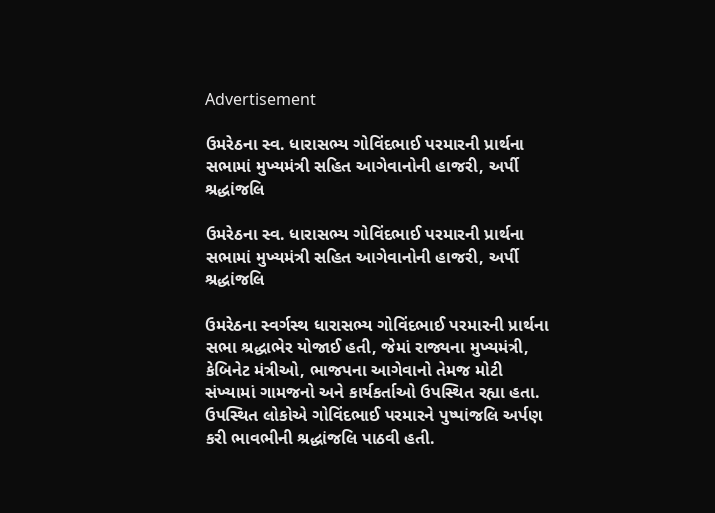Advertisement

ઉમરેઠના સ્વ. ધારાસભ્ય ગોવિંદભાઈ પરમારની પ્રાર્થના સભામાં મુખ્યમંત્રી સહિત આગેવાનોની હાજરી, અર્પી શ્રદ્ધાંજલિ

ઉમરેઠના સ્વ. ધારાસભ્ય ગોવિંદભાઈ પરમારની પ્રાર્થના સભામાં મુખ્યમંત્રી સહિત આગેવાનોની હાજરી, અર્પી શ્રદ્ધાંજલિ

ઉમરેઠના સ્વર્ગસ્થ ધારાસભ્ય ગોવિંદભાઈ પરમારની પ્રાર્થના સભા શ્રદ્ધાભેર યોજાઈ હતી, જેમાં રાજ્યના મુખ્યમંત્રી, કેબિનેટ મંત્રીઓ, ભાજપના આગેવાનો તેમજ મોટી સંખ્યામાં ગામજનો અને કાર્યકર્તાઓ ઉપસ્થિત રહ્યા હતા. ઉપસ્થિત લોકોએ ગોવિંદભાઈ પરમારને પુષ્પાંજલિ અર્પણ કરી ભાવભીની શ્રદ્ધાંજલિ પાઠવી હતી.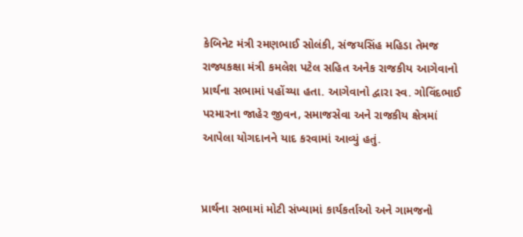કેબિનેટ મંત્રી રમણભાઈ સોલંકી, સંજયસિંહ મહિડા તેમજ રાજ્યકક્ષા મંત્રી કમલેશ પટેલ સહિત અનેક રાજકીય આગેવાનો પ્રાર્થના સભામાં પહોંચ્યા હતા. આગેવાનો દ્વારા સ્વ. ગોવિંદભાઈ પરમારના જાહેર જીવન, સમાજસેવા અને રાજકીય ક્ષેત્રમાં આપેલા યોગદાનને યાદ કરવામાં આવ્યું હતું.


પ્રાર્થના સભામાં મોટી સંખ્યામાં કાર્યકર્તાઓ અને ગામજનો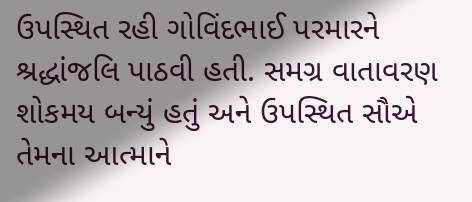ઉપસ્થિત રહી ગોવિંદભાઈ પરમારને શ્રદ્ધાંજલિ પાઠવી હતી. સમગ્ર વાતાવરણ શોકમય બન્યું હતું અને ઉપસ્થિત સૌએ તેમના આત્માને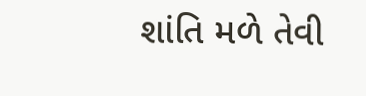શાંતિ મળે તેવી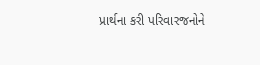પ્રાર્થના કરી પરિવારજનોને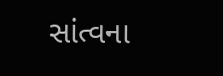સાંત્વના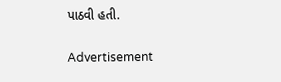પાઠવી હતી.

Advertisement